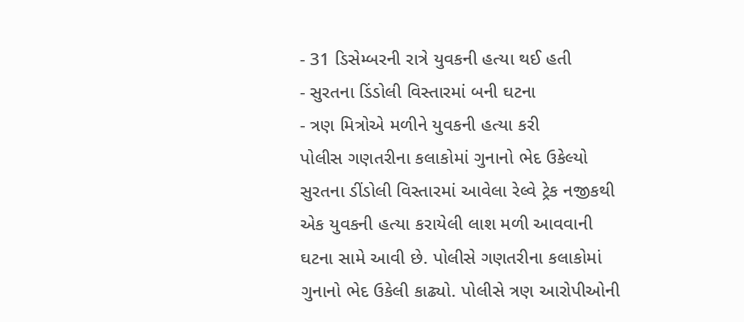- 31 ડિસેમ્બરની રાત્રે યુવકની હત્યા થઈ હતી
- સુરતના ડિંડોલી વિસ્તારમાં બની ઘટના
- ત્રણ મિત્રોએ મળીને યુવકની હત્યા કરી
પોલીસ ગણતરીના કલાકોમાં ગુનાનો ભેદ ઉકેલ્યો
સુરતના ડીંડોલી વિસ્તારમાં આવેલા રેલ્વે ટ્રેક નજીકથી એક યુવકની હત્યા કરાયેલી લાશ મળી આવવાની ઘટના સામે આવી છે. પોલીસે ગણતરીના કલાકોમાં ગુનાનો ભેદ ઉકેલી કાઢ્યો. પોલીસે ત્રણ આરોપીઓની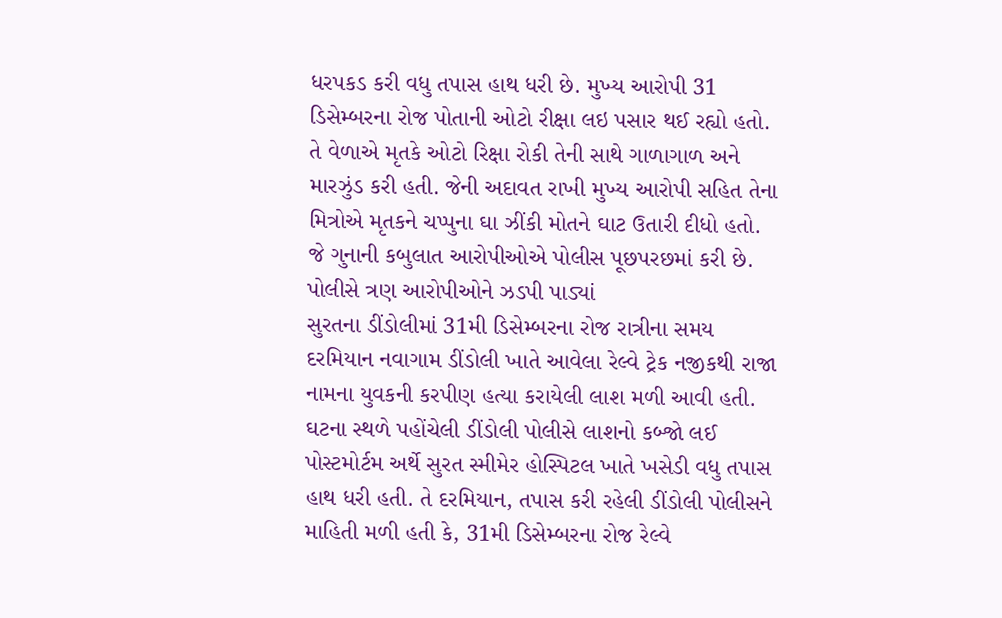ધરપકડ કરી વધુ તપાસ હાથ ધરી છે. મુખ્ય આરોપી 31 ડિસેમ્બરના રોજ પોતાની ઓટો રીક્ષા લઇ પસાર થઈ રહ્યો હતો. તે વેળાએ મૃતકે ઓટો રિક્ષા રોકી તેની સાથે ગાળાગાળ અને મારઝુંડ કરી હતી. જેની અદાવત રાખી મુખ્ય આરોપી સહિત તેના મિત્રોએ મૃતકને ચપ્પુના ઘા ઝીંકી મોતને ઘાટ ઉતારી દીધો હતો. જે ગુનાની કબુલાત આરોપીઓએ પોલીસ પૂછપરછમાં કરી છે.
પોલીસે ત્રણ આરોપીઓને ઝડપી પાડ્યાં
સુરતના ડીંડોલીમાં 31મી ડિસેમ્બરના રોજ રાત્રીના સમય દરમિયાન નવાગામ ડીંડોલી ખાતે આવેલા રેલ્વે ટ્રેક નજીકથી રાજા નામના યુવકની કરપીણ હત્યા કરાયેલી લાશ મળી આવી હતી. ઘટના સ્થળે પહોંચેલી ડીંડોલી પોલીસે લાશનો કબ્જો લઈ પોસ્ટમોર્ટમ અર્થે સુરત સ્મીમેર હોસ્પિટલ ખાતે ખસેડી વધુ તપાસ હાથ ધરી હતી. તે દરમિયાન, તપાસ કરી રહેલી ડીંડોલી પોલીસને માહિતી મળી હતી કે, 31મી ડિસેમ્બરના રોજ રેલ્વે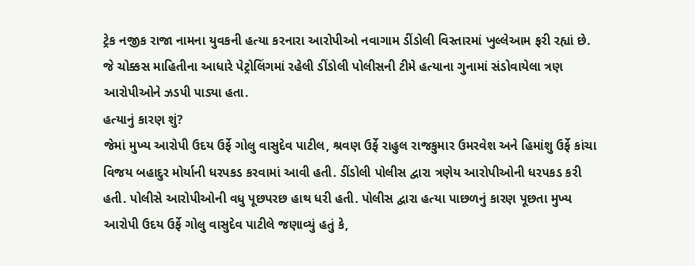ટ્રેક નજીક રાજા નામના યુવકની હત્યા કરનારા આરોપીઓ નવાગામ ડીંડોલી વિસ્તારમાં ખુલ્લેઆમ ફરી રહ્યાં છે. જે ચોક્કસ માહિતીના આધારે પેટ્રોલિંગમાં રહેલી ડીંડોલી પોલીસની ટીમે હત્યાના ગુનામાં સંડોવાયેલા ત્રણ આરોપીઓને ઝડપી પાડ્યા હતા.
હત્યાનું કારણ શું?
જેમાં મુખ્ય આરોપી ઉદય ઉર્ફે ગોલુ વાસુદેવ પાટીલ, શ્રવણ ઉર્ફે રાહુલ રાજકુમાર ઉમરવેશ અને હિમાંશુ ઉર્ફે કાંચા વિજય બહાદુર મોર્યાની ધરપકડ કરવામાં આવી હતી. ડીંડોલી પોલીસ દ્વારા ત્રણેય આરોપીઓની ધરપકડ કરી હતી. પોલીસે આરોપીઓની વધુ પૂછપરછ હાથ ધરી હતી. પોલીસ દ્વારા હત્યા પાછળનું કારણ પૂછતા મુખ્ય આરોપી ઉદય ઉર્ફે ગોલુ વાસુદેવ પાટીલે જણાવ્યું હતું કે,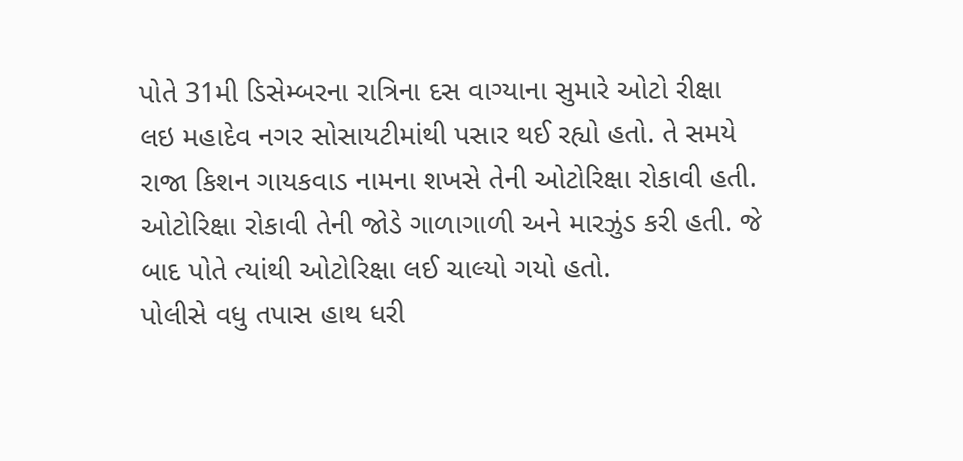પોતે 31મી ડિસેમ્બરના રાત્રિના દસ વાગ્યાના સુમારે ઓટો રીક્ષા લઇ મહાદેવ નગર સોસાયટીમાંથી પસાર થઈ રહ્યો હતો. તે સમયે રાજા કિશન ગાયકવાડ નામના શખસે તેની ઓટોરિક્ષા રોકાવી હતી. ઓટોરિક્ષા રોકાવી તેની જોડે ગાળાગાળી અને મારઝુંડ કરી હતી. જે બાદ પોતે ત્યાંથી ઓટોરિક્ષા લઈ ચાલ્યો ગયો હતો.
પોલીસે વધુ તપાસ હાથ ધરી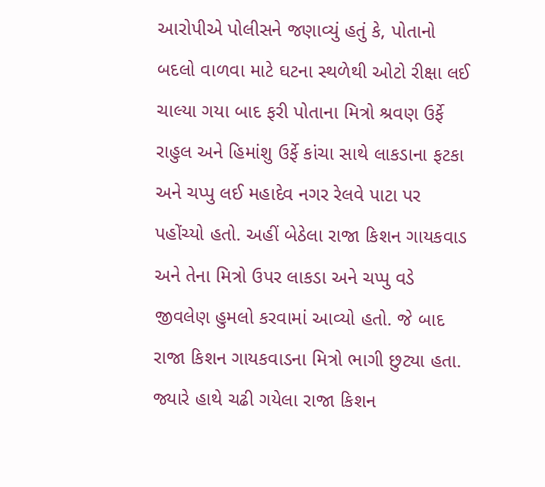આરોપીએ પોલીસને જણાવ્યું હતું કે, પોતાનો બદલો વાળવા માટે ઘટના સ્થળેથી ઓટો રીક્ષા લઈ ચાલ્યા ગયા બાદ ફરી પોતાના મિત્રો શ્રવણ ઉર્ફે રાહુલ અને હિમાંશુ ઉર્ફે કાંચા સાથે લાકડાના ફટકા અને ચપ્પુ લઈ મહાદેવ નગર રેલવે પાટા પર પહોંચ્યો હતો. અહીં બેઠેલા રાજા કિશન ગાયકવાડ અને તેના મિત્રો ઉપર લાકડા અને ચપ્પુ વડે જીવલેણ હુમલો કરવામાં આવ્યો હતો. જે બાદ રાજા કિશન ગાયકવાડના મિત્રો ભાગી છુટ્યા હતા. જ્યારે હાથે ચઢી ગયેલા રાજા કિશન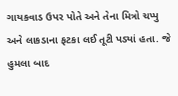ગાયકવાડ ઉપર પોતે અને તેના મિત્રો ચપ્પુ અને લાકડાના ફટકા લઈ તૂટી પડ્યાં હતા. જે હુમલા બાદ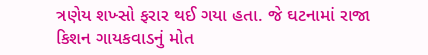ત્રણેય શખ્સો ફરાર થઈ ગયા હતા. જે ઘટનામાં રાજા કિશન ગાયકવાડનું મોત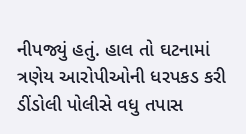નીપજ્યું હતું. હાલ તો ઘટનામાં ત્રણેય આરોપીઓની ધરપકડ કરી ડીંડોલી પોલીસે વધુ તપાસ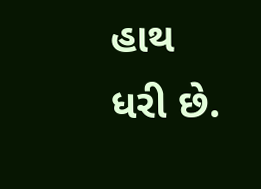હાથ ધરી છે.